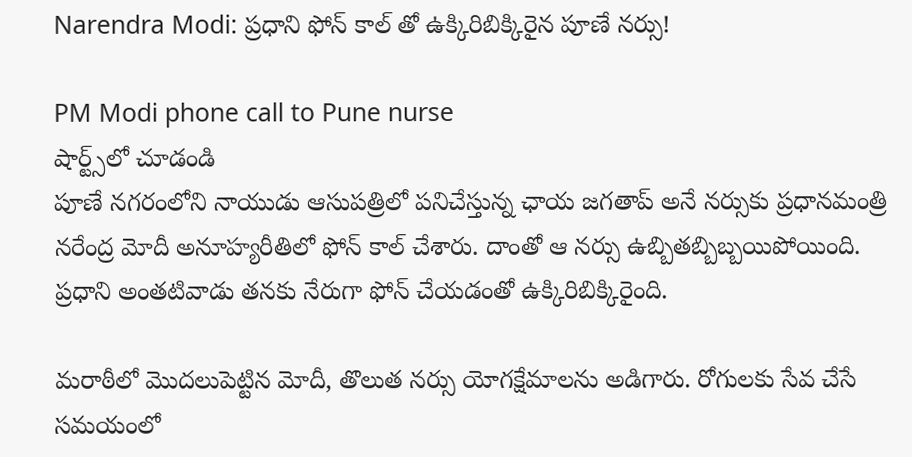Narendra Modi: ప్రధాని ఫోన్ కాల్ తో ఉక్కిరిబిక్కిరైన పూణే నర్సు!

PM Modi phone call to Pune nurse
షార్ట్స్‌లో చూడండి
పూణే నగరంలోని నాయుడు ఆసుపత్రిలో పనిచేస్తున్న ఛాయ జగతాప్ అనే నర్సుకు ప్రధానమంత్రి నరేంద్ర మోదీ అనూహ్యరీతిలో ఫోన్ కాల్ చేశారు. దాంతో ఆ నర్సు ఉబ్బితబ్బిబ్బయిపోయింది. ప్రధాని అంతటివాడు తనకు నేరుగా ఫోన్ చేయడంతో ఉక్కిరిబిక్కిరైంది.

మరాఠీలో మొదలుపెట్టిన మోదీ, తొలుత నర్సు యోగక్షేమాలను అడిగారు. రోగులకు సేవ చేసే సమయంలో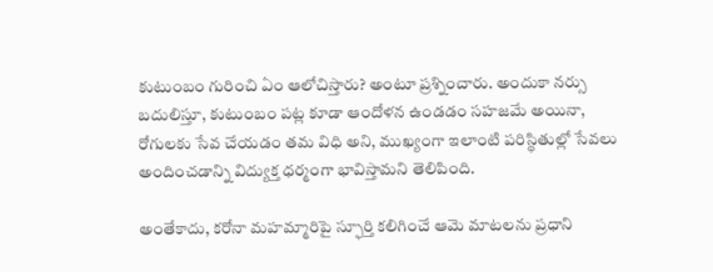కుటుంబం గురించి ఏం ఆలోచిస్తారు? అంటూ ప్రశ్నించారు. అందుకా నర్సు బదులిస్తూ, కుటుంబం పట్ల కూడా ఆందోళన ఉండడం సహజమే అయినా, రోగులకు సేవ చేయడం తమ విధి అని, ముఖ్యంగా ఇలాంటి పరిస్థితుల్లో సేవలు అందించడాన్ని విద్యుక్త ధర్మంగా భావిస్తామని తెలిపింది.

అంతేకాదు, కరోనా మహమ్మారిపై స్ఫూర్తి కలిగించే ఆమె మాటలను ప్రధాని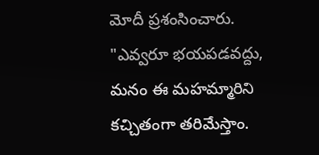మోదీ ప్రశంసించారు. "ఎవ్వరూ భయపడవద్దు, మనం ఈ మహమ్మారిని కచ్చితంగా తరిమేస్తాం.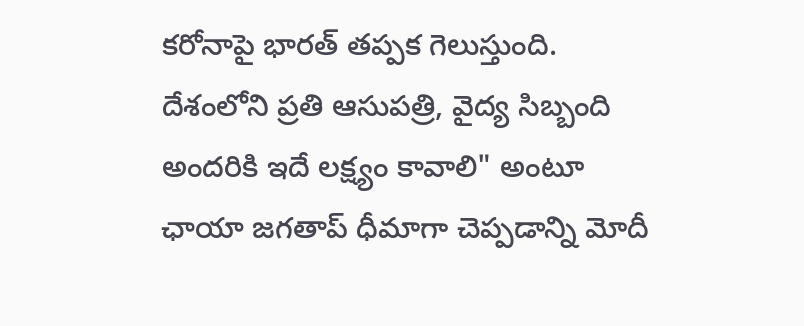కరోనాపై భారత్ తప్పక గెలుస్తుంది. దేశంలోని ప్రతి ఆసుపత్రి, వైద్య సిబ్బంది అందరికి ఇదే లక్ష్యం కావాలి" అంటూ ఛాయా జగతాప్ ధీమాగా చెప్పడాన్ని మోదీ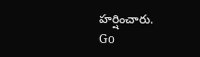హర్షించారు.
Go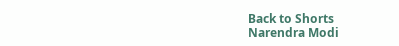Back to Shorts
Narendra Modi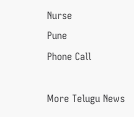Nurse
Pune
Phone Call

More Telugu News